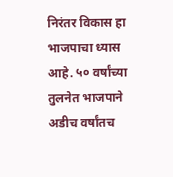निरंतर विकास हा भाजपाचा ध्यास आहे. ५० वर्षांच्या तुलनेत भाजपाने अडीच वर्षांतच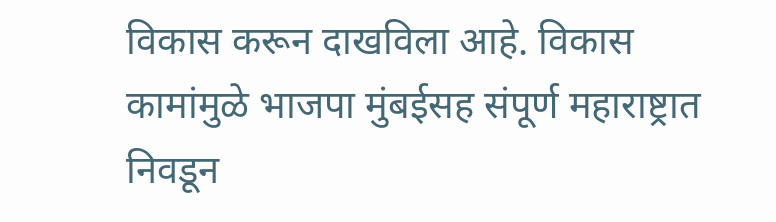विकास करून दाखविला आहे. विकास कामांमुळे भाजपा मुंबईसह संपूर्ण महाराष्ट्रात निवडून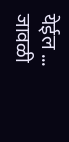येईल ...
जावळी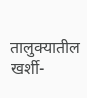तालुक्यातील खर्शी-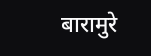बारामुरे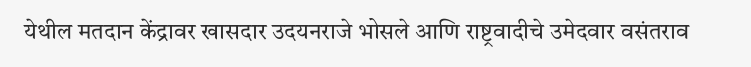येथील मतदान केंद्रावर खासदार उदयनराजे भोसले आणि राष्ट्रवादीचे उमेदवार वसंतराव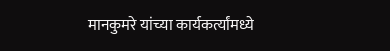मानकुमरे यांच्या कार्यकर्त्यांमध्ये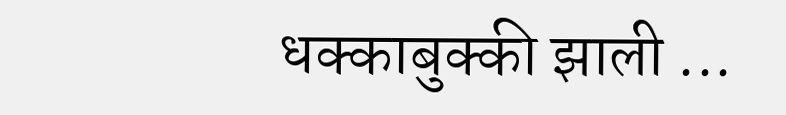धक्काबुक्की झाली ...